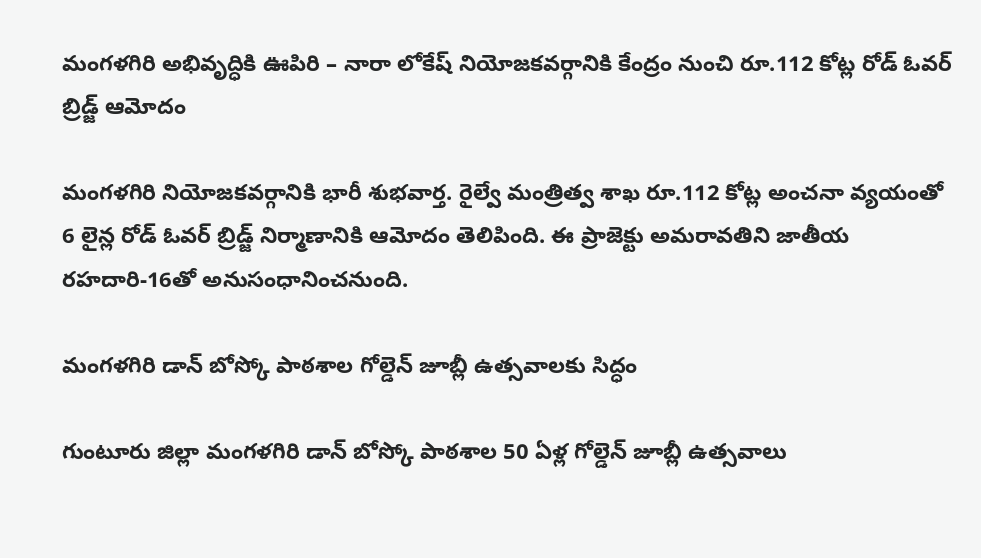మంగళగిరి అభివృద్ధికి ఊపిరి – నారా లోకేష్ నియోజకవర్గానికి కేంద్రం నుంచి రూ.112 కోట్ల రోడ్ ఓవర్ బ్రిడ్జ్ ఆమోదం

మంగళగిరి నియోజకవర్గానికి భారీ శుభవార్త. రైల్వే మంత్రిత్వ శాఖ రూ.112 కోట్ల అంచనా వ్యయంతో 6 లైన్ల రోడ్ ఓవర్ బ్రిడ్జ్ నిర్మాణానికి ఆమోదం తెలిపింది. ఈ ప్రాజెక్టు అమరావతిని జాతీయ రహదారి-16తో అనుసంధానించనుంది.

మంగళగిరి డాన్ బోస్కో పాఠశాల గోల్డెన్ జూబ్లీ ఉత్సవాలకు సిద్ధం

గుంటూరు జిల్లా మంగళగిరి డాన్ బోస్కో పాఠశాల 50 ఏళ్ల గోల్డెన్ జూబ్లీ ఉత్సవాలు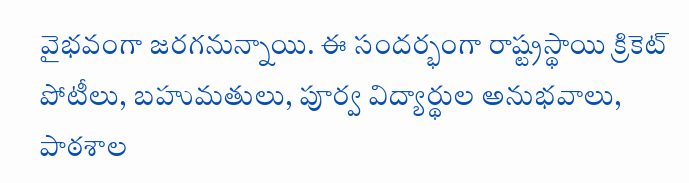వైభవంగా జరగనున్నాయి. ఈ సందర్భంగా రాష్ట్రస్థాయి క్రికెట్ పోటీలు, బహుమతులు, పూర్వ విద్యార్థుల అనుభవాలు, పాఠశాల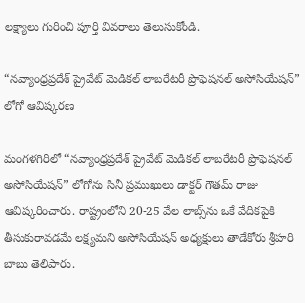లక్ష్యాలు గురించి పూర్తి వివరాలు తెలుసుకోండి.

“నవ్యాంధ్రప్రదేశ్ ప్రైవేట్ మెడికల్ లాబరేటరీ ప్రొఫెషనల్ అసోసియేషన్” లోగో ఆవిష్కరణ

మంగళగిరిలో “నవ్యాంధ్రప్రదేశ్ ప్రైవేట్ మెడికల్ లాబరేటరీ ప్రొఫెషనల్ అసోసియేషన్” లోగోను సినీ ప్రముఖులు డాక్టర్ గౌతమ్ రాజు ఆవిష్కరించారు. రాష్ట్రంలోని 20-25 వేల లాబ్స్‌ను ఒకే వేదికపైకి తీసుకురావడమే లక్ష్యమని అసోసియేషన్ అధ్యక్షులు తాడేకోరు శ్రీహరి బాబు తెలిపారు.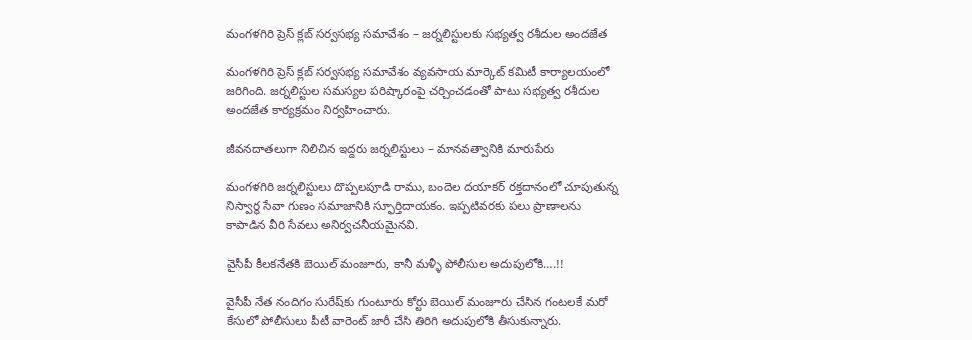మంగళగిరి ప్రెస్ క్లబ్ సర్వసభ్య సమావేశం – జర్నలిస్టులకు సభ్యత్వ రశీదుల అందజేత

మంగళగిరి ప్రెస్ క్లబ్ సర్వసభ్య సమావేశం వ్యవసాయ మార్కెట్ కమిటీ కార్యాలయంలో జరిగింది. జర్నలిస్టుల సమస్యల పరిష్కారంపై చర్చించడంతో పాటు సభ్యత్వ రశీదుల అందజేత కార్యక్రమం నిర్వహించారు.

జీవనదాతలుగా నిలిచిన ఇద్దరు జర్నలిస్టులు – మానవత్వానికి మారుపేరు

మంగళగిరి జర్నలిస్టులు దొప్పలపూడి రాము, బందెల దయాకర్ రక్తదానంలో చూపుతున్న నిస్వార్థ సేవా గుణం సమాజానికి స్ఫూర్తిదాయకం. ఇప్పటివరకు పలు ప్రాణాలను కాపాడిన వీరి సేవలు అనిర్వచనీయమైనవి.

వైసీపీ కీలకనేతకి బెయిల్ మంజూరు, కానీ మళ్ళీ పోలీసుల అదుపులోకి….!!

వైసీపీ నేత నందిగం సురేష్‌కు గుంటూరు కోర్టు బెయిల్ మంజూరు చేసిన గంటలకే మరో కేసులో పోలీసులు పీటీ వారెంట్ జారీ చేసి తిరిగి అదుపులోకి తీసుకున్నారు.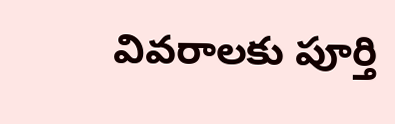వివరాలకు పూర్తి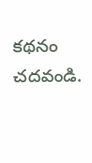కథనం చదవండి.